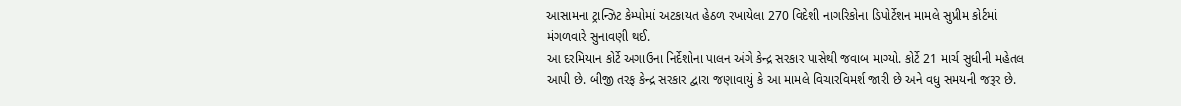આસામના ટ્રાન્ઝિટ કેમ્પોમાં અટકાયત હેઠળ રખાયેલા 270 વિદેશી નાગરિકોના ડિપોર્ટેશન મામલે સુપ્રીમ કોર્ટમાં મંગળવારે સુનાવણી થઈ.
આ દરમિયાન કોર્ટે અગાઉના નિર્દેશોના પાલન અંગે કેન્દ્ર સરકાર પાસેથી જવાબ માગ્યો. કોર્ટે 21 માર્ચ સુધીની મહેતલ આપી છે. બીજી તરફ કેન્દ્ર સરકાર દ્વારા જણાવાયું કે આ મામલે વિચારવિમર્શ જારી છે અને વધુ સમયની જરૂર છે.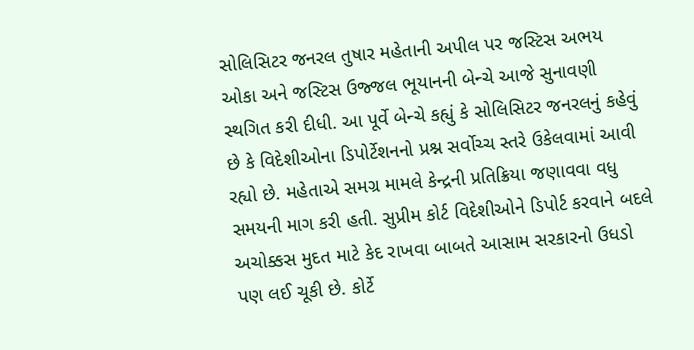સોલિસિટર જનરલ તુષાર મહેતાની અપીલ પર જસ્ટિસ અભય ઓકા અને જસ્ટિસ ઉજ્જલ ભૂયાનની બેન્ચે આજે સુનાવણી સ્થગિત કરી દીધી. આ પૂર્વે બેન્ચે કહ્યું કે સોલિસિટર જનરલનું કહેવું છે કે વિદેશીઓના ડિપોર્ટેશનનો પ્રશ્ન સર્વોચ્ચ સ્તરે ઉકેલવામાં આવી રહ્યો છે. મહેતાએ સમગ્ર મામલે કેન્દ્રની પ્રતિક્રિયા જણાવવા વધુ સમયની માગ કરી હતી. સુપ્રીમ કોર્ટ વિદેશીઓને ડિપોર્ટ કરવાને બદલે અચોક્કસ મુદત માટે કેદ રાખવા બાબતે આસામ સરકારનો ઉધડો પણ લઈ ચૂકી છે. કોર્ટે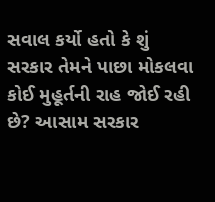સવાલ કર્યો હતો કે શું સરકાર તેમને પાછા મોકલવા કોઈ મુહૂર્તની રાહ જોઈ રહી છે? આસામ સરકાર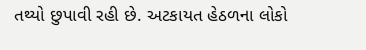તથ્યો છુપાવી રહી છે. અટકાયત હેઠળના લોકો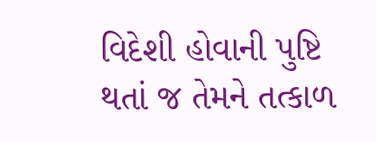વિદેશી હોવાની પુષ્ટિ થતાં જ તેમને તત્કાળ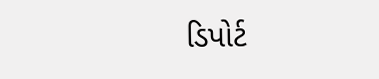ડિપોર્ટ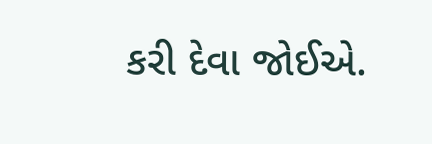કરી દેવા જોઈએ.